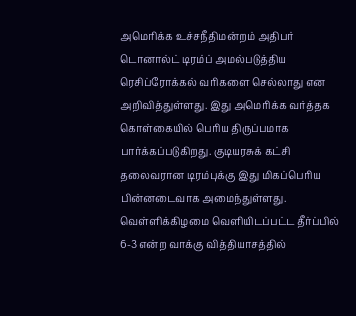அமெரிக்க உச்சநீதிமன்றம் அதிபர் டொனால்ட் டிரம்ப் அமல்படுத்திய ரெசிப்ரோக்கல் வரிகளை செல்லாது என அறிவித்துள்ளது. இது அமெரிக்க வர்த்தக கொள்கையில் பெரிய திருப்பமாக பார்க்கப்படுகிறது. குடியரசுக் கட்சி தலைவரான டிரம்புக்கு இது மிகப்பெரிய பின்னடைவாக அமைந்துள்ளது.
வெள்ளிக்கிழமை வெளியிடப்பட்ட தீர்ப்பில் 6-3 என்ற வாக்கு வித்தியாசத்தில்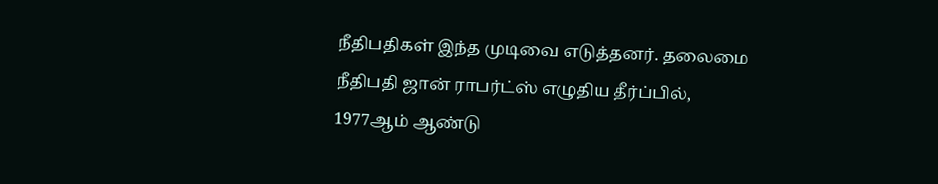நீதிபதிகள் இந்த முடிவை எடுத்தனர். தலைமை நீதிபதி ஜான் ராபர்ட்ஸ் எழுதிய தீர்ப்பில், 1977ஆம் ஆண்டு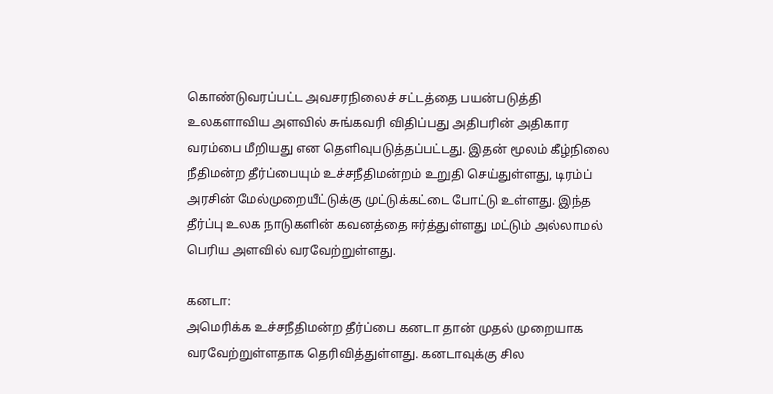கொண்டுவரப்பட்ட அவசரநிலைச் சட்டத்தை பயன்படுத்தி உலகளாவிய அளவில் சுங்கவரி விதிப்பது அதிபரின் அதிகார வரம்பை மீறியது என தெளிவுபடுத்தப்பட்டது. இதன் மூலம் கீழ்நிலை நீதிமன்ற தீர்ப்பையும் உச்சநீதிமன்றம் உறுதி செய்துள்ளது, டிரம்ப் அரசின் மேல்முறையீட்டுக்கு முட்டுக்கட்டை போட்டு உள்ளது. இந்த தீர்ப்பு உலக நாடுகளின் கவனத்தை ஈர்த்துள்ளது மட்டும் அல்லாமல் பெரிய அளவில் வரவேற்றுள்ளது.

கனடா:
அமெரிக்க உச்சநீதிமன்ற தீர்ப்பை கனடா தான் முதல் முறையாக வரவேற்றுள்ளதாக தெரிவித்துள்ளது. கனடாவுக்கு சில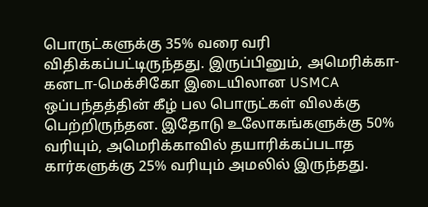பொருட்களுக்கு 35% வரை வரி விதிக்கப்பட்டிருந்தது. இருப்பினும், அமெரிக்கா-கனடா-மெக்சிகோ இடையிலான USMCA ஒப்பந்தத்தின் கீழ் பல பொருட்கள் விலக்கு பெற்றிருந்தன. இதோடு உலோகங்களுக்கு 50% வரியும், அமெரிக்காவில் தயாரிக்கப்படாத கார்களுக்கு 25% வரியும் அமலில் இருந்தது.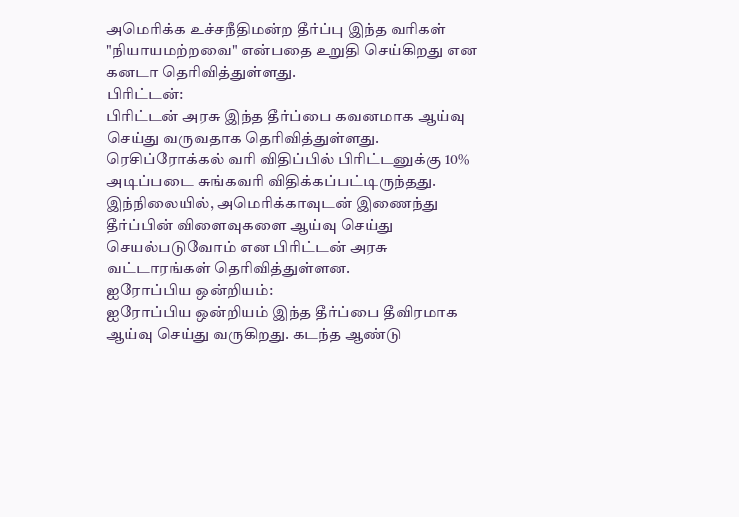அமெரிக்க உச்சநீதிமன்ற தீர்ப்பு இந்த வரிகள் "நியாயமற்றவை" என்பதை உறுதி செய்கிறது என கனடா தெரிவித்துள்ளது.
பிரிட்டன்:
பிரிட்டன் அரசு இந்த தீர்ப்பை கவனமாக ஆய்வு செய்து வருவதாக தெரிவித்துள்ளது. ரெசிப்ரோக்கல் வரி விதிப்பில் பிரிட்டனுக்கு 10% அடிப்படை சுங்கவரி விதிக்கப்பட்டிருந்தது. இந்நிலையில், அமெரிக்காவுடன் இணைந்து தீர்ப்பின் விளைவுகளை ஆய்வு செய்து செயல்படுவோம் என பிரிட்டன் அரசு வட்டாரங்கள் தெரிவித்துள்ளன.
ஐரோப்பிய ஒன்றியம்:
ஐரோப்பிய ஒன்றியம் இந்த தீர்ப்பை தீவிரமாக ஆய்வு செய்து வருகிறது. கடந்த ஆண்டு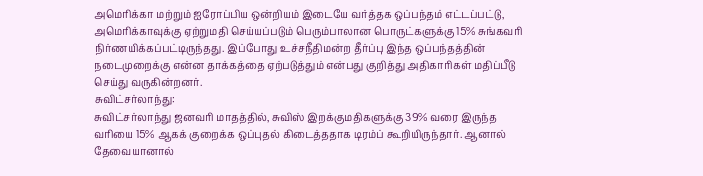அமெரிக்கா மற்றும் ஐரோப்பிய ஒன்றியம் இடையே வர்த்தக ஒப்பந்தம் எட்டப்பட்டு, அமெரிக்காவுக்கு ஏற்றுமதி செய்யப்படும் பெரும்பாலான பொருட்களுக்கு 15% சுங்கவரி நிர்ணயிக்கப்பட்டிருந்தது. இப்போது உச்சநீதிமன்ற தீர்ப்பு இந்த ஒப்பந்தத்தின் நடைமுறைக்கு என்ன தாக்கத்தை ஏற்படுத்தும் என்பது குறித்து அதிகாரிகள் மதிப்பீடு செய்து வருகின்றனர்.
சுவிட்சர்லாந்து:
சுவிட்சர்லாந்து ஜனவரி மாதத்தில், சுவிஸ் இறக்குமதிகளுக்கு 39% வரை இருந்த வரியை 15% ஆகக் குறைக்க ஒப்புதல் கிடைத்ததாக டிரம்ப் கூறியிருந்தார். ஆனால் தேவையானால்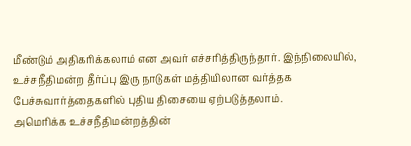மீண்டும் அதிகரிக்கலாம் என அவர் எச்சரித்திருந்தார். இந்நிலையில், உச்சநீதிமன்ற தீர்ப்பு இரு நாடுகள் மத்தியிலான வர்த்தக பேச்சுவார்த்தைகளில் புதிய திசையை ஏற்படுத்தலாம்.
அமெரிக்க உச்சநீதிமன்றத்தின்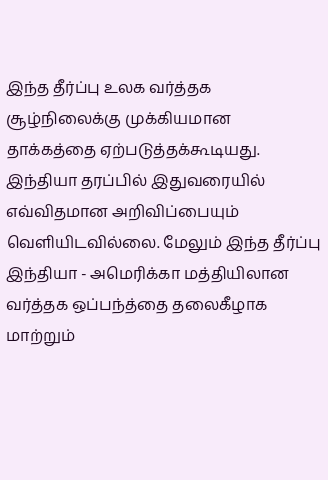இந்த தீர்ப்பு உலக வர்த்தக சூழ்நிலைக்கு முக்கியமான தாக்கத்தை ஏற்படுத்தக்கூடியது. இந்தியா தரப்பில் இதுவரையில் எவ்விதமான அறிவிப்பையும் வெளியிடவில்லை. மேலும் இந்த தீர்ப்பு இந்தியா - அமெரிக்கா மத்தியிலான வர்த்தக ஒப்பந்த்தை தலைகீழாக மாற்றும்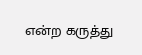என்ற கருத்து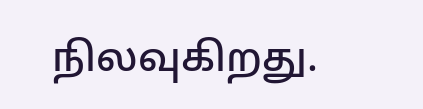நிலவுகிறது.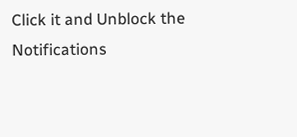Click it and Unblock the Notifications